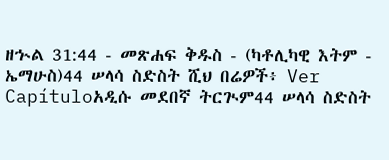ዘኍል 31:44 - መጽሐፍ ቅዱስ - (ካቶሊካዊ እትም - ኤማሁስ)44 ሠላሳ ስድስት ሺህ በሬዎች፥ Ver Capítuloአዲሱ መደበኛ ትርጒም44 ሠላሳ ስድስት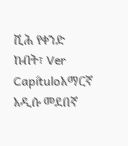ሺሕ የቀንድ ከብት፣ Ver Capítuloአማርኛ አዲሱ መደበኛ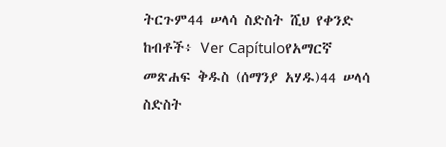ትርጉም44 ሠላሳ ስድስት ሺህ የቀንድ ከብቶች፥ Ver Capítuloየአማርኛ መጽሐፍ ቅዱስ (ሰማንያ አሃዱ)44 ሠላሳ ስድስት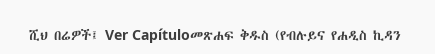ሺህ በሬዎች፤ Ver Capítuloመጽሐፍ ቅዱስ (የብሉይና የሐዲስ ኪዳን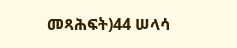መጻሕፍት)44 ሠላሳ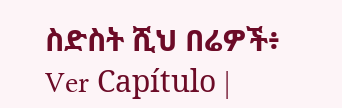ስድስት ሺህ በሬዎች፥ Ver Capítulo |